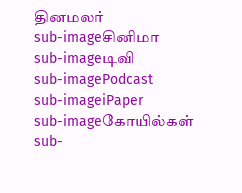தினமலர்
sub-imageசினிமா
sub-imageடிவி
sub-imagePodcast
sub-imageiPaper
sub-imageகோயில்கள்
sub-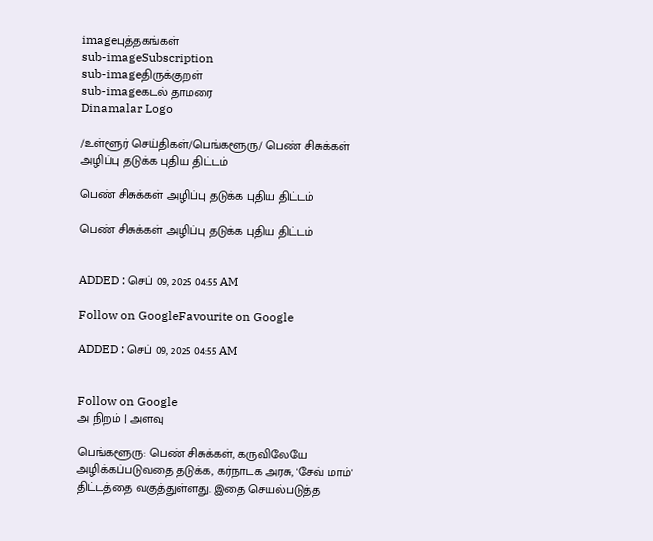imageபுத்தகங்கள்
sub-imageSubscription
sub-imageதிருக்குறள்
sub-imageகடல் தாமரை
Dinamalar Logo

/உள்ளூர் செய்திகள்/பெங்களூரு/ பெண் சிசுக்கள் அழிப்பு தடுக்க புதிய திட்டம்

பெண் சிசுக்கள் அழிப்பு தடுக்க புதிய திட்டம்

பெண் சிசுக்கள் அழிப்பு தடுக்க புதிய திட்டம்


ADDED : செப் 09, 2025 04:55 AM

Follow on GoogleFavourite on Google

ADDED : செப் 09, 2025 04:55 AM


Follow on Google
அ நிறம் | அளவு

பெங்களூரு: பெண் சிசுக்கள், கருவிலேயே அழிக்கப்படுவதை தடுக்க, கர்நாடக அரசு, 'சேவ் மாம்' திட்டத்தை வகுத்துள்ளது. இதை செயல்படுத்த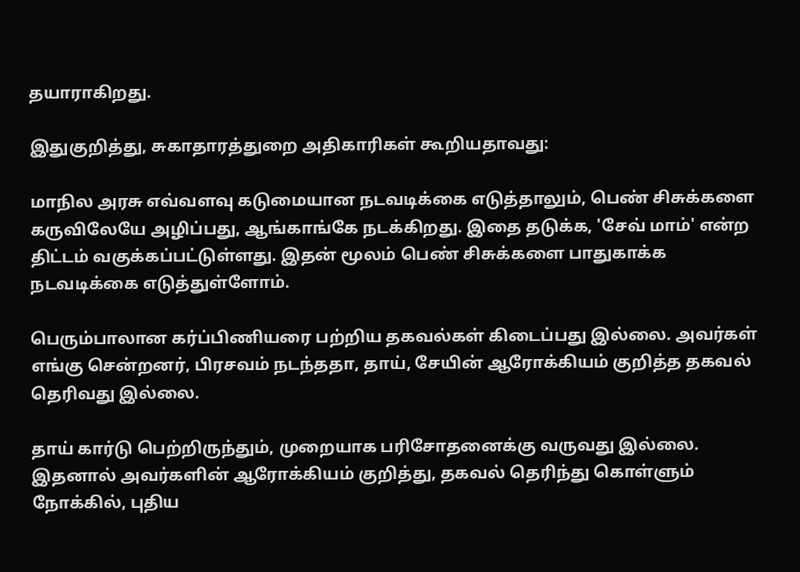தயாராகிறது.

இதுகுறித்து, சுகாதாரத்துறை அதிகாரிகள் கூறியதாவது:

மாநில அரசு எவ்வளவு கடுமையான நடவடிக்கை எடுத்தாலும், பெண் சிசுக்களை கருவிலேயே அழிப்பது, ஆங்காங்கே நடக்கிறது. இதை தடுக்க, 'சேவ் மாம்' என்ற திட்டம் வகுக்கப்பட்டுள்ளது. இதன் மூலம் பெண் சிசுக்களை பாதுகாக்க நடவடிக்கை எடுத்துள்ளோம்.

பெரும்பாலான கர்ப்பிணியரை பற்றிய தகவல்கள் கிடைப்பது இல்லை. அவர்கள் எங்கு சென்றனர், பிரசவம் நடந்ததா, தாய், சேயின் ஆரோக்கியம் குறித்த தகவல் தெரிவது இல்லை.

தாய் கார்டு பெற்றிருந்தும், முறையாக பரிசோதனைக்கு வருவது இல்லை. இதனால் அவர்களின் ஆரோக்கியம் குறித்து, தகவல் தெரிந்து கொள்ளும் நோக்கில், புதிய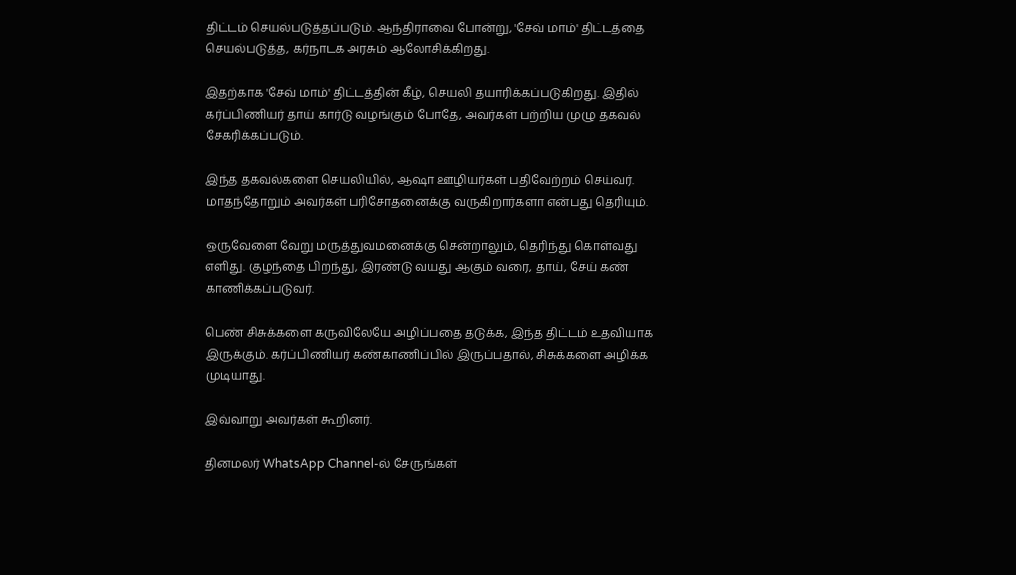திட்டம் செயல்படுத்தப்படும். ஆந்திராவை போன்று, 'சேவ் மாம்' திட்டத்தை செயல்படுத்த, கர்நாடக அரசும் ஆலோசிக்கிறது.

இதற்காக 'சேவ் மாம்' திட்டத்தின் கீழ், செயலி தயாரிக்கப்படுகிறது. இதில் கர்ப்பிணியர் தாய் கார்டு வழங்கும் போதே, அவர்கள் பற்றிய முழு தகவல் சேகரிக்கப்படும்.

இந்த தகவல்களை செயலியில், ஆஷா ஊழியர்கள் பதிவேற்றம் செய்வர். மாதந்தோறும் அவர்கள் பரிசோதனைக்கு வருகிறார்களா என்பது தெரியும்.

ஒருவேளை வேறு மருத்துவமனைக்கு சென்றாலும், தெரிந்து கொள்வது எளிது. குழந்தை பிறந்து, இரண்டு வயது ஆகும் வரை, தாய், சேய் கண் காணிக்கப்படுவர்.

பெண் சிசுக்களை கருவிலேயே அழிப்பதை தடுக்க, இந்த திட்டம் உதவியாக இருக்கும். கர்ப்பிணியர் கண்காணிப்பில் இருப்பதால், சிசுக்களை அழிக்க முடியாது.

இவ்வாறு அவர்கள் கூறினர்.

தினமலர் WhatsApp Channel-ல் சேருங்கள்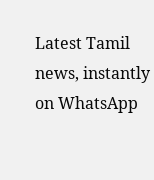Latest Tamil news, instantly on WhatsApp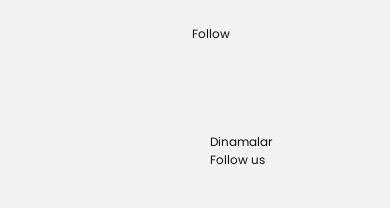Follow





      Dinamalar
      Follow us